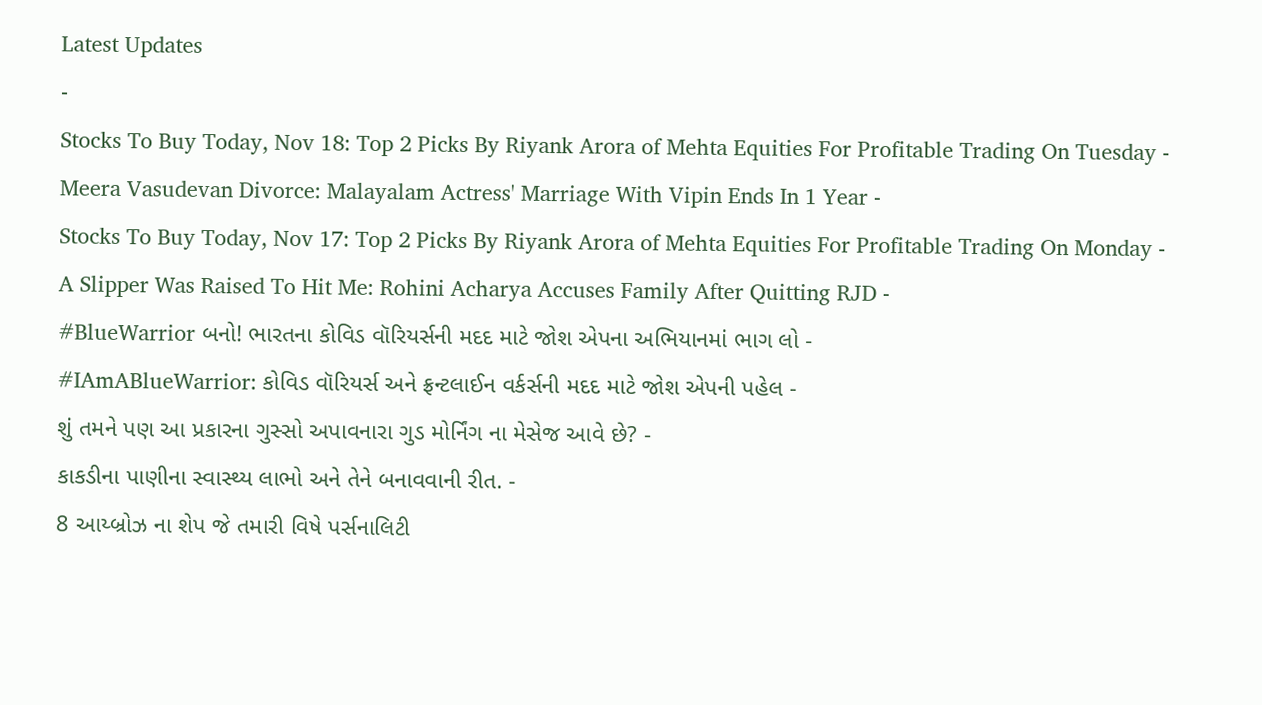Latest Updates
-
Stocks To Buy Today, Nov 18: Top 2 Picks By Riyank Arora of Mehta Equities For Profitable Trading On Tuesday -
Meera Vasudevan Divorce: Malayalam Actress' Marriage With Vipin Ends In 1 Year -
Stocks To Buy Today, Nov 17: Top 2 Picks By Riyank Arora of Mehta Equities For Profitable Trading On Monday -
A Slipper Was Raised To Hit Me: Rohini Acharya Accuses Family After Quitting RJD -
#BlueWarrior બનો! ભારતના કોવિડ વૉરિયર્સની મદદ માટે જોશ એપના અભિયાનમાં ભાગ લો -
#IAmABlueWarrior: કોવિડ વૉરિયર્સ અને ફ્રન્ટલાઈન વર્કર્સની મદદ માટે જોશ એપની પહેલ -
શું તમને પણ આ પ્રકારના ગુસ્સો અપાવનારા ગુડ મોર્નિંગ ના મેસેજ આવે છે? -
કાકડીના પાણીના સ્વાસ્થ્ય લાભો અને તેને બનાવવાની રીત. -
8 આય્બ્રોઝ ના શેપ જે તમારી વિષે પર્સનાલિટી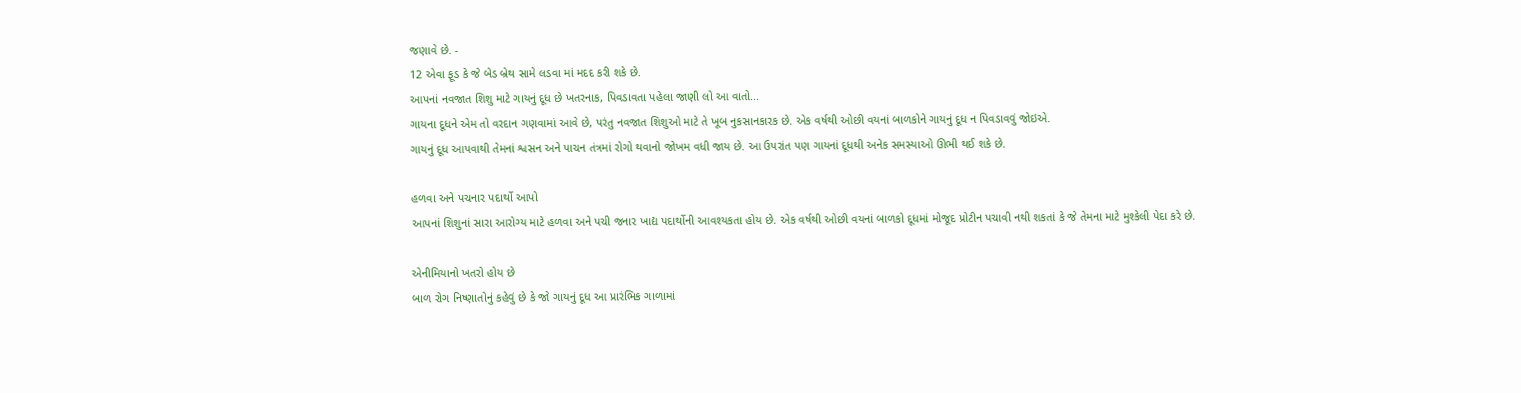જણાવે છે. -
12 એવા ફૂડ કે જે બેડ બ્રેથ સામે લડવા માં મદદ કરી શકે છે.
આપનાં નવજાત શિશુ માટે ગાયનું દૂધ છે ખતરનાક, પિવડાવતા પહેલા જાણી લો આ વાતો...
ગાયના દૂધને એમ તો વરદાન ગણવામાં આવે છે, પરંતુ નવજાત શિશુઓ માટે તે ખૂબ નુકસાનકારક છે. એક વર્ષથી ઓછી વયનાં બાળકોને ગાયનું દૂધ ન પિવડાવવું જોઇએ.
ગાયનું દૂધ આપવાથી તેમનાં શ્વસન અને પાચન તંત્રમાં રોગો થવાનો જોખમ વધી જાય છે. આ ઉપરાંત પણ ગાયનાં દૂધથી અનેક સમસ્યાઓ ઊભી થઈ શકે છે.

હળવા અને પચનાર પદાર્થો આપો
આપનાં શિશુનાં સારા આરોગ્ય માટે હળવા અને પચી જનાર ખાદ્ય પદાર્થોની આવશ્યકતા હોય છે. એક વર્ષથી ઓછી વયનાં બાળકો દૂધમાં મોજૂદ પ્રોટીન પચાવી નથી શકતાં કે જે તેમના માટે મુશ્કેલી પેદા કરે છે.

એનીમિયાનો ખતરો હોય છે
બાળ રોગ નિષ્ણાતોનું કહેવું છે કે જો ગાયનું દૂધ આ પ્રારંભિક ગાળામાં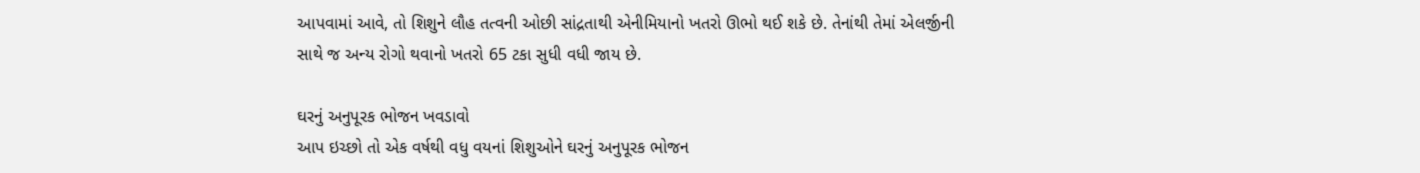આપવામાં આવે, તો શિશુને લૌહ તત્વની ઓછી સાંદ્રતાથી એનીમિયાનો ખતરો ઊભો થઈ શકે છે. તેનાંથી તેમાં એલર્જીની સાથે જ અન્ય રોગો થવાનો ખતરો 65 ટકા સુધી વધી જાય છે.

ઘરનું અનુપૂરક ભોજન ખવડાવો
આપ ઇચ્છો તો એક વર્ષથી વધુ વયનાં શિશુઓને ઘરનું અનુપૂરક ભોજન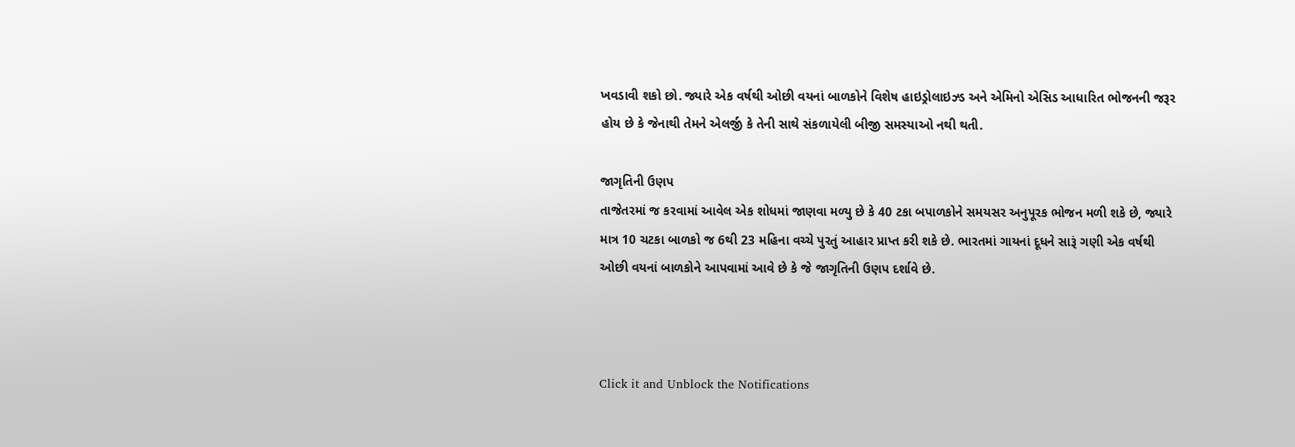ખવડાવી શકો છો. જ્યારે એક વર્ષથી ઓછી વયનાં બાળકોને વિશેષ હાઇડ્રોલાઇઝ્ડ અને એમિનો એસિડ આધારિત ભોજનની જરૂર હોય છે કે જેનાથી તેમને એલર્જી કે તેની સાથે સંકળાયેલી બીજી સમસ્યાઓ નથી થતી.

જાગૃતિની ઉણપ
તાજેતરમાં જ કરવામાં આવેલ એક શોધમાં જાણવા મળ્યુ છે કે 40 ટકા બપાળકોને સમયસર અનુપૂરક ભોજન મળી શકે છે, જ્યારે માત્ર 10 ચટકા બાળકો જ 6થી 23 મહિના વચ્ચે પુરતું આહાર પ્રાપ્ત કરી શકે છે. ભારતમાં ગાયનાં દૂધને સારૂં ગણી એક વર્ષથી ઓછી વયનાં બાળકોને આપવામાં આવે છે કે જે જાગૃતિની ઉણપ દર્શાવે છે.



Click it and Unblock the Notifications